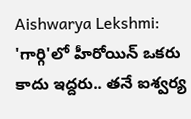Aishwarya Lekshmi: 'గార్గి'లో హీరోయిన్ ఒకరు కాదు ఇద్దరు.. తనే ఐశ్వర్య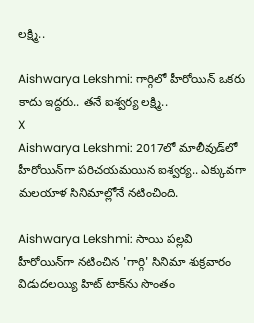లక్ష్మి..

Aishwarya Lekshmi: గార్గిలో హీరోయిన్ ఒకరు కాదు ఇద్దరు.. తనే ఐశ్వర్య లక్ష్మి..
X
Aishwarya Lekshmi: 2017లో మాలీవుడ్‌లో హీరోయిన్‌గా పరిచయమయిన ఐశ్వర్య.. ఎక్కువగా మలయాళ సినిమాల్లోనే నటించింది.

Aishwarya Lekshmi: సాయి పల్లవి హీరోయిన్‌గా నటించిన 'గార్గి' సినిమా శుక్రవారం విడుదలయ్యి హిట్ టాక్‌ను సొంతం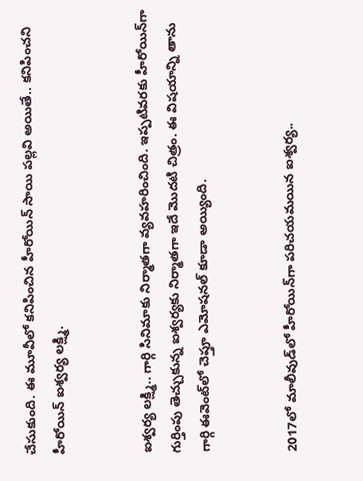చేసుకుంది. ఈ మూవీలో కనిపించిన హీరోయిన్ సాయి పల్లవి అయితే.. కనిపించని హీరోయిన్ ఐశ్వర్య లక్ష్మి.


ఐశ్వర్య లక్ష్మి.. గార్గి సినిమాకు నిర్మాతగా వ్యవహరించింది. ఇప్పటివరకు హీరోయిన్‌గా గుర్తింపు తెచ్చుకున్న ఐశ్వర్యకు నిర్మాతగా ఇదే మొదటి చిత్రం. ఈ విషయాన్ని తాను గార్గి ఈవెంట్‌లో చెప్తూ ఎమోషనల్ కూడా అయ్యింది.


2017లో మాలీవుడ్‌లో హీరోయిన్‌గా పరిచయమయిన ఐశ్వర్య..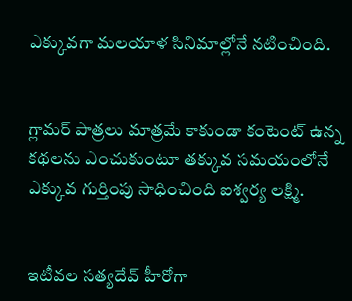ఎక్కువగా మలయాళ సినిమాల్లోనే నటించింది.


గ్లామర్ పాత్రలు మాత్రమే కాకుండా కంటెంట్ ఉన్న కథలను ఎంచుకుంటూ తక్కువ సమయంలోనే ఎక్కువ గుర్తింపు సాధించింది ఐశ్వర్య లక్ష్మి.


ఇటీవల సత్యదేవ్ హీరోగా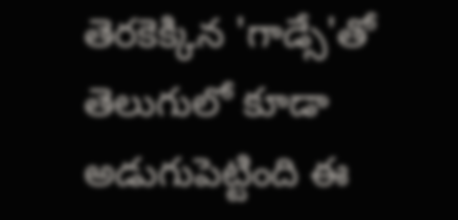తెరకెక్కిన 'గాడ్సే'తో తెలుగులో కూడా అడుగుపెట్టింది ఈ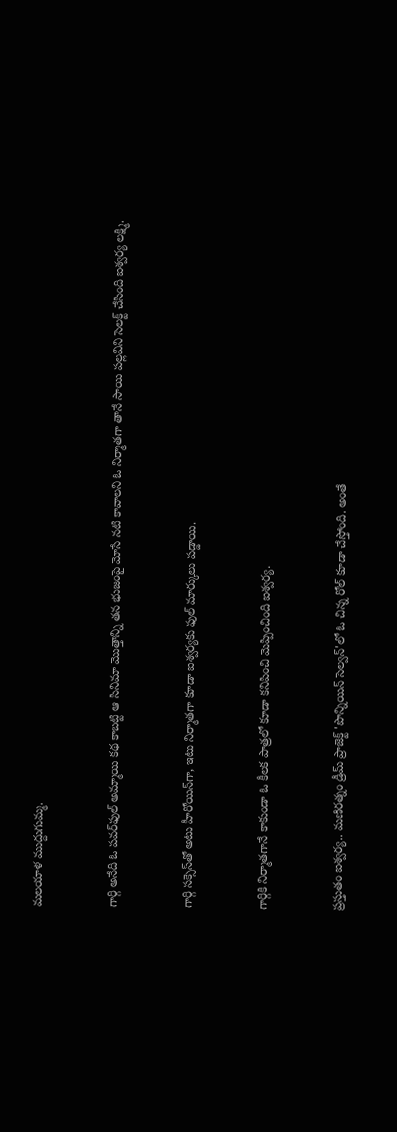మలయాళ ముద్దుగుమ్మ.


గార్గి అనేది ఓ పవర్‌ఫుల్ అమ్మాయి కథ కాబట్టి ఆ సినిమా మొత్తాన్ని తన భుజంపై మోసే నటి కావాలని ఓ నిర్మాతగా తానే సాయి పల్లవిని సెలక్ట్ చేసింది ఐశ్వర్య లక్ష్మి.


గార్గి సక్సెస్‌తో అటు హీరోయిన్‌గా, ఇటు నిర్మాతగా కూడా ఐశ్వర్యకు ఫుల్ మార్కులు పడ్డాయి.


గార్గికి నిర్మాతగానే కాకుండా ఓ కీలక పాత్రలో కూడా కనిపించి మెప్పించింది ఐశ్వర్య.


ప్రస్తుతం ఐశ్వర్య.. మణిరత్నం డ్రీమ్ ప్రాజెక్ట్‌ 'పొన్నియిన్ సెల్వన్'లో ఓ చిన్న రోల్ కూడా చేస్తోంది. అంతే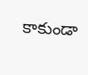కాకుండా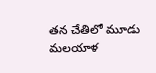తన చేతిలో మూడు మలయాళ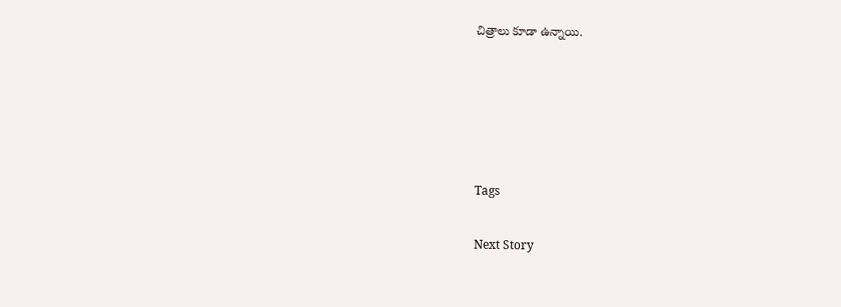చిత్రాలు కూడా ఉన్నాయి.





Tags

Next Story